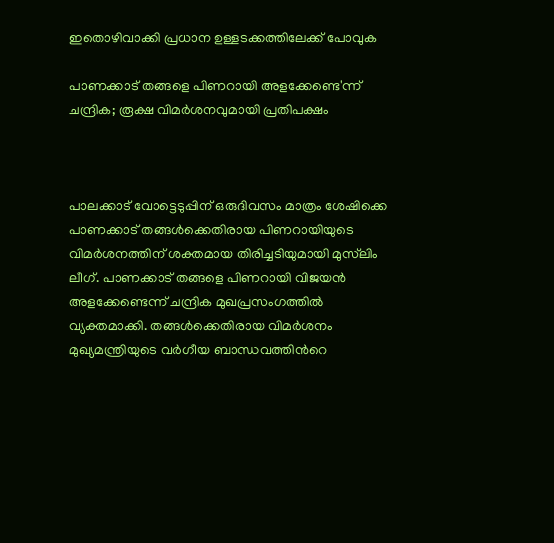ഇതൊഴിവാക്കി പ്രധാന ഉള്ളടക്കത്തിലേക്ക് പോവുക

പാണക്കാട് തങ്ങളെ പിണറായി അളക്കേണ്ടെ'ന്ന് ചന്ദ്രിക; രൂക്ഷ വിമര്‍ശനവുമായി പ്രതിപക്ഷം



പാലക്കാട് വോട്ടെടുപ്പിന് ഒരുദിവസം മാത്രം ശേഷിക്കെ പാണക്കാട് തങ്ങള്‍ക്കെതിരായ പിണറായിയുടെ വിമര്‍ശനത്തിന‌് ശക്തമായ തിരിച്ചടിയുമായി മുസ്‌ലിം ലീഗ്. പാണക്കാട് തങ്ങളെ പിണറായി വിജയന്‍ അളക്കേണ്ടെന്ന് ചന്ദ്രിക മുഖപ്രസംഗത്തില്‍ വ്യക്തമാക്കി. തങ്ങള്‍ക്കെതിരായ വിമര്‍ശനം മുഖ്യമന്ത്രിയുടെ വര്‍ഗീയ ബാന്ധവത്തിന്‍റെ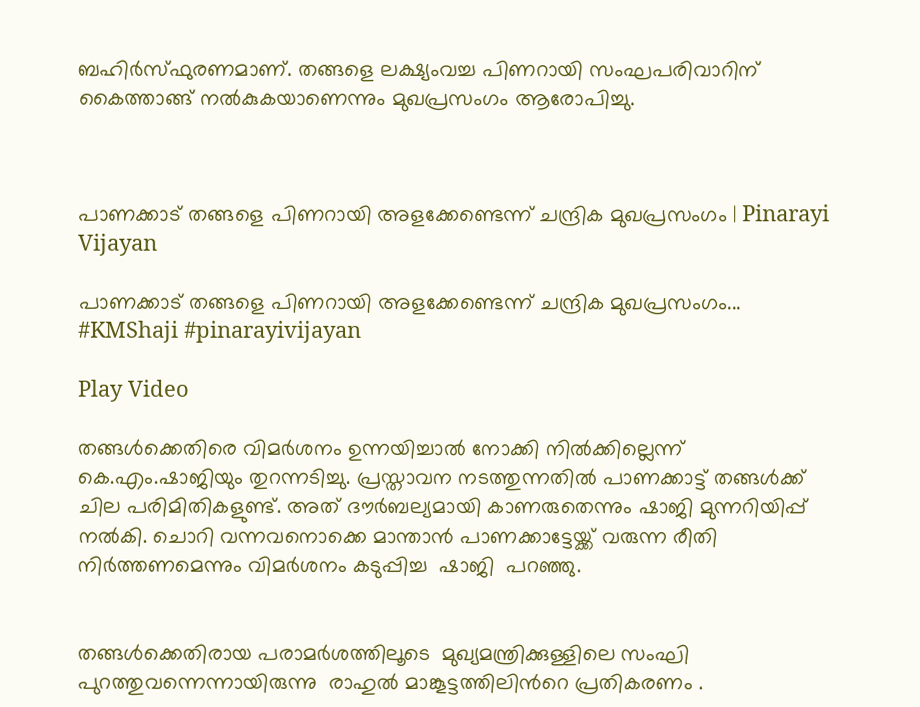ബഹിര്‍സ്ഫുരണമാണ്. തങ്ങളെ ലക്ഷ്യംവച്ച പിണറായി സംഘപരിവാറിന് കൈത്താങ്ങ് നല്‍കുകയാണെന്നും മുഖപ്രസംഗം ആരോപിച്ചു.



പാണക്കാട് തങ്ങളെ പിണറായി അളക്കേണ്ടെന്ന് ചന്ദ്രിക മുഖപ്രസംഗം | Pinarayi Vijayan

പാണക്കാട് തങ്ങളെ പിണറായി അളക്കേണ്ടെന്ന് ചന്ദ്രിക മുഖപ്രസംഗം... #KMShaji #pinarayivijayan

Play Video

തങ്ങള്‍ക്കെതിരെ വിമര്‍ശനം ഉന്നയിച്ചാല്‍ നോക്കി നില്‍ക്കില്ലെന്ന് കെ.എം.ഷാജിയും തുറന്നടിച്ചു. പ്രസ്താവന നടത്തുന്നതില്‍ പാണക്കാട്ട് തങ്ങള്‍ക്ക് ചില പരിമിതികളുണ്ട്. അത് ദൗര്‍ബല്യമായി കാണരുതെന്നും ഷാജി മുന്നറിയിപ്പ് നല്‍കി. ചൊറി വന്നവനൊക്കെ മാന്താന്‍ പാണക്കാട്ടേയ്ക്ക് വരുന്ന രീതി നിര്‍ത്തണമെന്നും വിമര്‍ശനം കടുപ്പിച്ച  ഷാജി  പറ‍ഞ്ഞു.


തങ്ങള്‍ക്കെതിരായ പരാമര്‍ശത്തിലൂടെ  മുഖ്യമന്ത്രിക്കുള്ളിലെ സംഘി പുറത്തുവന്നെന്നായിരുന്നു  രാഹുല്‍ മാങ്കൂട്ടത്തിലിന്‍റെ പ്രതികരണം .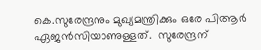കെ.സുരേന്ദ്രനും മുഖ്യമന്ത്രിക്കും ഒരേ പിആര്‍ ഏജന്‍സിയാണുള്ളത്.  സുരേന്ദ്രന്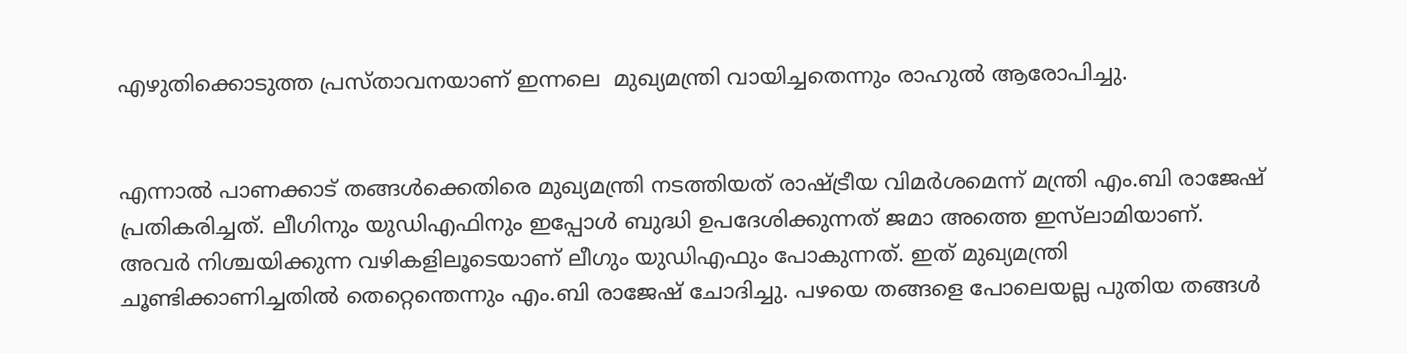എഴുതിക്കൊടുത്ത പ്രസ്താവനയാണ് ഇന്നലെ  മുഖ്യമന്ത്രി വായിച്ചതെന്നും രാഹുല്‍ ആരോപിച്ചു.


എന്നാല്‍ പാണക്കാട് തങ്ങള്‍ക്കെതിരെ മുഖ്യമന്ത്രി നടത്തിയത് രാഷ്ട്രീയ വിമര്‍ശമെന്ന് മന്ത്രി എം.ബി രാജേഷ് പ്രതികരിച്ചത്. ലീഗിനും യുഡിഎഫിനും ഇപ്പോള്‍ ബുദ്ധി ഉപദേശിക്കുന്നത് ജമാ അത്തെ ഇസ്‌ലാമിയാണ്. അവര്‍ നിശ്ചയിക്കുന്ന വഴികളിലൂടെയാണ് ലീഗും യുഡിഎഫും പോകുന്നത്. ഇത് മുഖ്യമന്ത്രി ചൂണ്ടിക്കാണിച്ചതില്‍ തെറ്റെന്തെന്നും എം.ബി രാജേഷ് ചോദിച്ചു. പഴയെ തങ്ങളെ പോലെയല്ല പുതിയ തങ്ങള്‍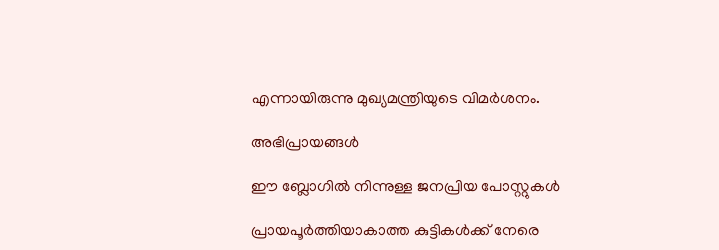എന്നായിരുന്നു മുഖ്യമന്ത്രിയുടെ വിമര്‍ശനം.

അഭിപ്രായങ്ങള്‍

ഈ ബ്ലോഗിൽ നിന്നുള്ള ജനപ്രിയ പോസ്റ്റുകള്‍‌

പ്രായപൂർത്തിയാകാത്ത കുട്ടികൾക്ക് നേരെ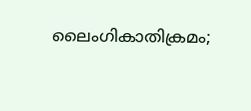ലൈംഗികാതിക്രമം;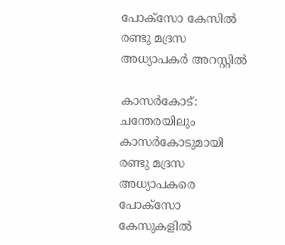പോക്‌സോ കേസില്‍ രണ്ടു മദ്രസ അധ്യാപകര്‍ അറസ്റ്റില്‍

കാസര്‍കോട്‌: ചന്തേരയിലും കാസര്‍കോടുമായി രണ്ടു മദ്രസ അധ്യാപകരെ പോക്‌സോ കേസുകളില്‍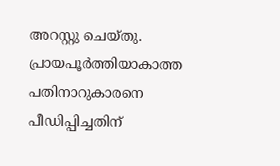അറസ്റ്റു ചെയ്‌തു. പ്രായപൂർത്തിയാകാത്ത പതിനാറുകാരനെ പീഡിപ്പിച്ചതിന്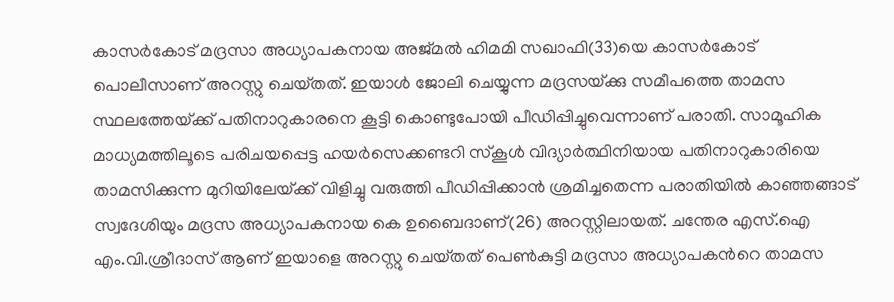കാസർകോട് മദ്രസാ അധ്യാപകനായ അജ്‌മല്‍ ഹിമമി സഖാഫി(33)യെ കാസര്‍കോട്‌ പൊലീസാണ് അറസ്റ്റു ചെയ്‌തത്. ഇയാള്‍ ജോലി ചെയ്യുന്ന മദ്രസയ്‌ക്കു സമീപത്തെ താമസ സ്ഥലത്തേയ്‌ക്ക്‌ പതിനാറുകാരനെ കൂട്ടി കൊണ്ടുപോയി പീഡിപ്പിച്ചുവെന്നാണ് പരാതി. സാമൂഹിക മാധ്യമത്തിലൂടെ പരിചയപ്പെട്ട ഹയര്‍സെക്കണ്ടറി സ്‌കൂള്‍ വിദ്യാര്‍ത്ഥിനിയായ പതിനാറുകാരിയെ താമസിക്കുന്ന മുറിയിലേയ്‌ക്ക്‌ വിളിച്ചു വരുത്തി പീഡിപ്പിക്കാന്‍ ശ്രമിച്ചതെന്ന പരാതിയിൽ കാഞ്ഞങ്ങാട്‌ സ്വദേശിയും മദ്രസ അധ്യാപകനായ കെ ഉബൈദാണ്(26) അറസ്റ്റിലായത്. ചന്തേര എസ്‌.ഐ എം.വി.ശ്രീദാസ്‌ ആണ്‌ ഇയാളെ അറസ്റ്റു ചെയ്‌തത്‌ പെൺകുട്ടി മദ്രസാ അധ്യാപകന്‍റെ താമസ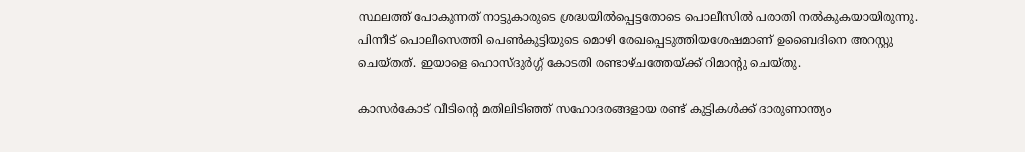സ്ഥലത്ത് പോകുന്നത് നാട്ടുകാരുടെ ശ്രദ്ധയില്‍പ്പെട്ടതോടെ പൊലീസില്‍ പരാതി നല്‍കുകയായിരുന്നു. പിന്നീട്‌ പൊലീസെത്തി പെണ്‍കുട്ടിയുടെ മൊഴി രേഖപ്പെടുത്തിയശേഷമാണ്‌ ഉബൈദിനെ അറസ്റ്റു ചെയ്‌തത്‌. ഇയാളെ ഹൊസ്‌ദുര്‍ഗ്ഗ്‌ കോടതി രണ്ടാഴ്‌ചത്തേയ്‌ക്ക്‌ റിമാന്റു ചെയ്‌തു.

കാസര്‍കോട് വീടിന്റെ മതിലിടിഞ്ഞ് സഹോദരങ്ങളായ രണ്ട് കുട്ടികള്‍ക്ക് ദാരുണാന്ത്യം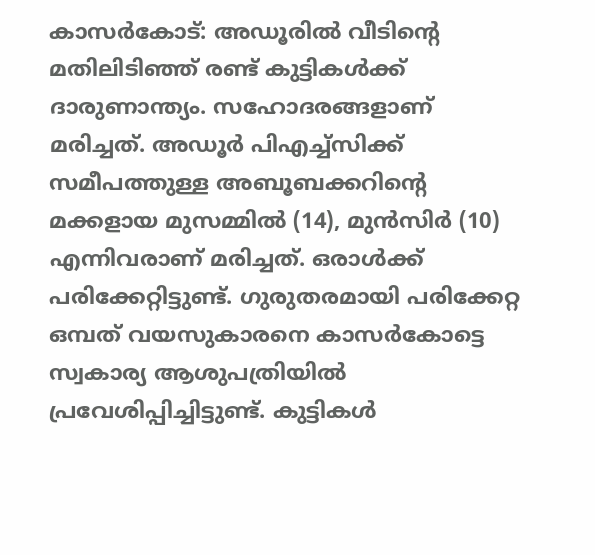കാസര്‍കോട്: അഡൂരില്‍ വീടിന്റെ മതിലിടിഞ്ഞ് രണ്ട് കുട്ടികള്‍ക്ക് ദാരുണാന്ത്യം. സഹോദരങ്ങളാണ് മരിച്ചത്. അഡൂര്‍ പിഎച്ച്‌സിക്ക് സമീപത്തുള്ള അബൂബക്കറിന്റെ മക്കളായ മുസമ്മില്‍ (14), മുന്‍സിര്‍ (10) എന്നിവരാണ് മരിച്ചത്. ഒരാള്‍ക്ക് പരിക്കേറ്റിട്ടുണ്ട്. ഗുരുതരമായി പരിക്കേറ്റ ഒമ്പത് വയസുകാരനെ കാസര്‍കോട്ടെ സ്വകാര്യ ആശുപത്രിയില്‍ പ്രവേശിപ്പിച്ചിട്ടുണ്ട്. കുട്ടികൾ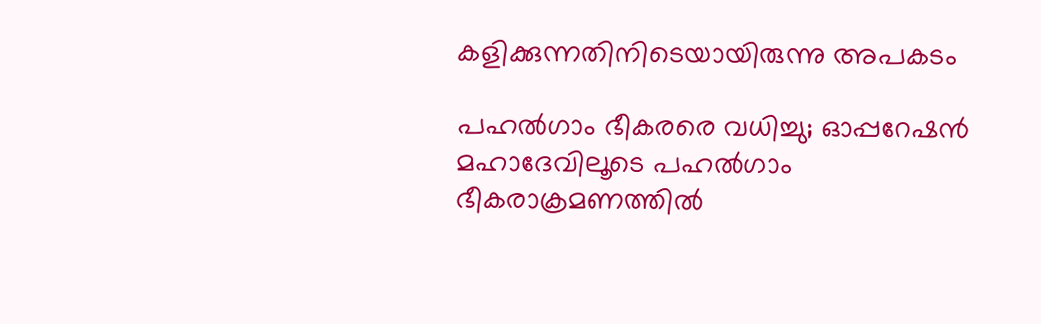കളിക്കുന്നതിനിടെയായിരുന്നു അപകടം

പഹൽഗാം ഭീകരരെ വധിച്ചു; ഓപ്പറേഷൻ മഹാദേവിലൂടെ പഹൽഗാം ഭീകരാക്രമണത്തിൽ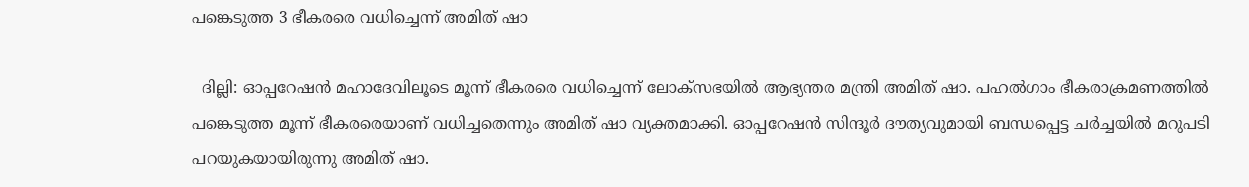പങ്കെടുത്ത 3 ഭീകരരെ വധിച്ചെന്ന് അമിത് ഷാ

  ദില്ലി: ഓപ്പറേഷൻ മഹാദേവിലൂടെ മൂന്ന് ഭീകരരെ വധിച്ചെന്ന് ലോക്സഭയിൽ ആഭ്യന്തര മന്ത്രി അമിത് ഷാ. പഹൽഗാം ഭീകരാക്രമണത്തിൽ പങ്കെടുത്ത മൂന്ന് ഭീകരരെയാണ് വധിച്ചതെന്നും അമിത് ഷാ വ്യക്തമാക്കി. ഓപ്പറേഷൻ സിന്ദൂര്‍ ദൗത്യവുമായി ബന്ധപ്പെട്ട ചര്‍ച്ചയിൽ മറുപടി പറയുകയായിരുന്നു അമിത് ഷാ.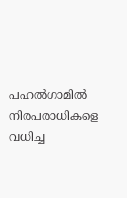പഹൽഗാമിൽ നിരപരാധികളെ വധിച്ച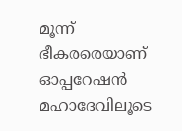മൂന്ന് ഭീകരരെയാണ് ഓപ്പറേഷൻ മഹാദേവിലൂടെ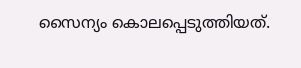സൈന്യം കൊലപ്പെടുത്തിയത്.